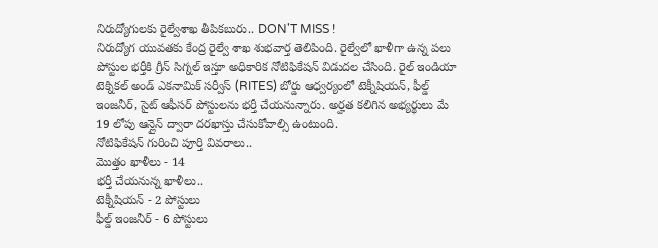నిరుద్యోగులకు రైల్వేశాఖ తీపికబురు.. DON'T MISS !
నిరుద్యోగ యువతకు కేంద్ర రైల్వే శాఖ శుభవార్త తెలిపింది. రైల్వేలో ఖాళీగా ఉన్న పలు పోస్టుల భర్తీకి గ్రీన్ సిగ్నల్ ఇస్తూ అధికారిక నోటిఫికేషన్ విడుదల చేసింది. రైల్ ఇండియా టెక్నికల్ అండ్ ఎకనామిక్ సర్వీస్ (RITES) బోర్డు ఆధ్వర్యంలో టెక్నీషియన్, ఫీల్డ్ ఇంజనీర్, సైట్ ఆఫీసర్ పోస్టులను భర్తీ చేయనున్నారు. అర్హత కలిగిన అభ్యర్థులు మే 19 లోపు ఆన్లైన్ ద్వారా దరఖాస్తు చేసుకోవాల్సి ఉంటుంది.
నోటిఫికేషన్ గురించి పూర్తి వివరాలు..
మొత్తం ఖాళీలు - 14
భర్తీ చేయనున్న ఖాళీలు..
టెక్నీషియన్ - 2 పోస్టులు
ఫీల్డ్ ఇంజనీర్ - 6 పోస్టులు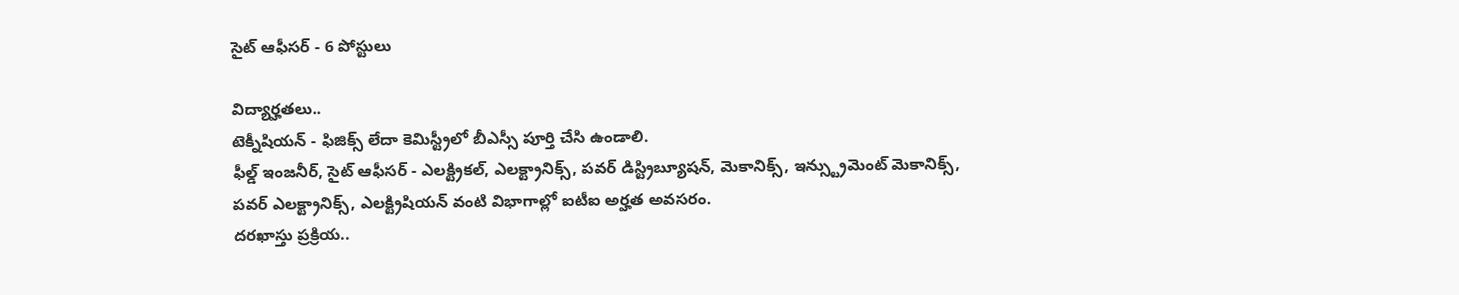సైట్ ఆఫీసర్ - 6 పోస్టులు

విద్యార్హతలు..
టెక్నీషియన్ - ఫిజిక్స్ లేదా కెమిస్ట్రీలో బీఎస్సీ పూర్తి చేసి ఉండాలి.
ఫీల్డ్ ఇంజనీర్, సైట్ ఆఫీసర్ - ఎలక్ట్రికల్, ఎలక్ట్రానిక్స్, పవర్ డిస్ట్రిబ్యూషన్, మెకానిక్స్, ఇన్స్ట్రుమెంట్ మెకానిక్స్, పవర్ ఎలక్ట్రానిక్స్, ఎలక్ట్రిషియన్ వంటి విభాగాల్లో ఐటీఐ అర్హత అవసరం.
దరఖాస్తు ప్రక్రియ..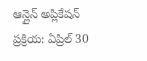ఆన్లైన్ అప్లికేషన్ ప్రక్రియ: ఏప్రిల్ 30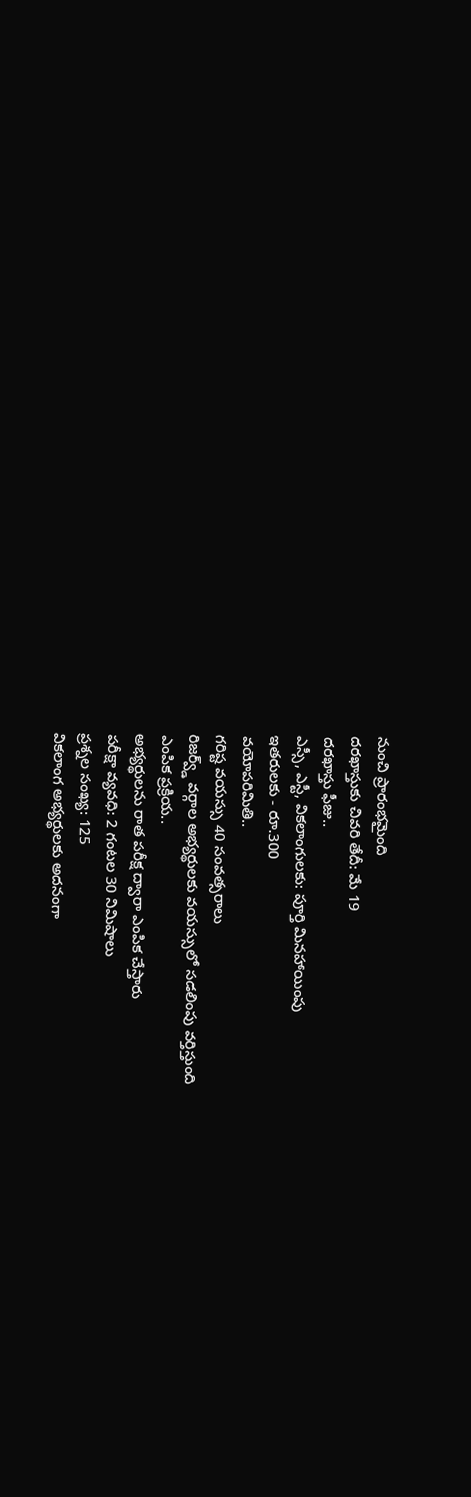నుంచి ప్రారంభమైంది
దరఖాస్తుకు చివరి తేదీ: మే 19
దరఖాస్తు ఫీజు..
ఎస్సీ, ఎస్టీ, వికలాంగులకు: పూర్తి మినహాయింపు
ఇతరులకు - రూ.300
వయోపరిమితి..
గరిష్ట వయస్సు 40 సంవత్సరాలు
రిజర్వ్డ్ వర్గాల అభ్యర్థులకు వయస్సులో సడలింపు వర్తిస్తుంది
ఎంపిక ప్రక్రియ..
అభ్యర్థులను రాత పరీక్ష ద్వారా ఎంపిక చేస్తారు
పరీక్షా వ్యవధి: 2 గంటల 30 నిమిషాలు
ప్రశ్నల సంఖ్య: 125
వికలాంగ అభ్యర్థులకు అదనంగా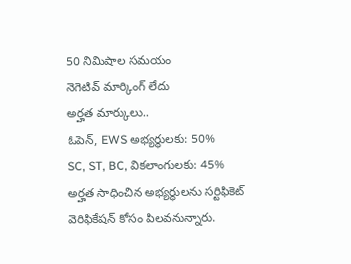50 నిమిషాల సమయం
నెగెటివ్ మార్కింగ్ లేదు
అర్హత మార్కులు..
ఓపెన్, EWS అభ్యర్థులకు: 50%
SC, ST, BC, వికలాంగులకు: 45%
అర్హత సాధించిన అభ్యర్థులను సర్టిఫికెట్ వెరిఫికేషన్ కోసం పిలవనున్నారు.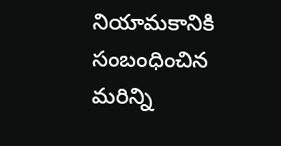నియామకానికి సంబంధించిన మరిన్ని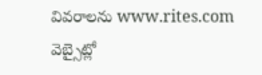వివరాలను www.rites.com వెబ్సైట్లో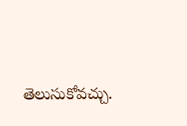తెలుసుకోవచ్చు.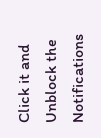Click it and Unblock the Notifications